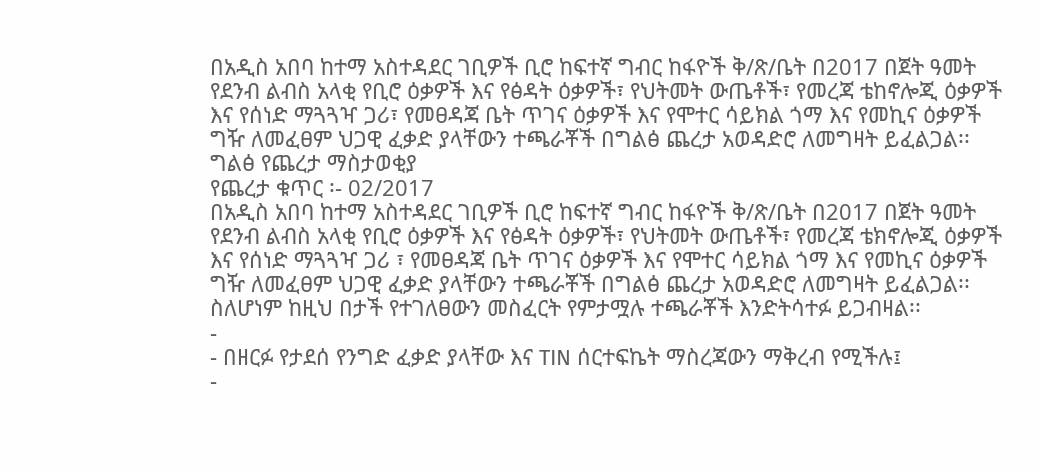በአዲስ አበባ ከተማ አስተዳደር ገቢዎች ቢሮ ከፍተኛ ግብር ከፋዮች ቅ/ጽ/ቤት በ2017 በጀት ዓመት የደንብ ልብስ አላቂ የቢሮ ዕቃዎች እና የፅዳት ዕቃዎች፣ የህትመት ውጤቶች፣ የመረጃ ቴከኖሎጂ ዕቃዎች እና የሰነድ ማጓጓዣ ጋሪ፣ የመፀዳጃ ቤት ጥገና ዕቃዎች እና የሞተር ሳይክል ጎማ እና የመኪና ዕቃዎች ግዥ ለመፈፀም ህጋዊ ፈቃድ ያላቸውን ተጫራቾች በግልፅ ጨረታ አወዳድሮ ለመግዛት ይፈልጋል፡፡
ግልፅ የጨረታ ማስታወቂያ
የጨረታ ቁጥር ፡- 02/2017
በአዲስ አበባ ከተማ አስተዳደር ገቢዎች ቢሮ ከፍተኛ ግብር ከፋዮች ቅ/ጽ/ቤት በ2017 በጀት ዓመት የደንብ ልብስ አላቂ የቢሮ ዕቃዎች እና የፅዳት ዕቃዎች፣ የህትመት ውጤቶች፣ የመረጃ ቴክኖሎጂ ዕቃዎች እና የሰነድ ማጓጓዣ ጋሪ ፣ የመፀዳጃ ቤት ጥገና ዕቃዎች እና የሞተር ሳይክል ጎማ እና የመኪና ዕቃዎች ግዥ ለመፈፀም ህጋዊ ፈቃድ ያላቸውን ተጫራቾች በግልፅ ጨረታ አወዳድሮ ለመግዛት ይፈልጋል፡፡
ስለሆነም ከዚህ በታች የተገለፀውን መስፈርት የምታሟሉ ተጫራቾች እንድትሳተፉ ይጋብዛል፡፡
-
- በዘርፉ የታደሰ የንግድ ፈቃድ ያላቸው እና TIN ሰርተፍኬት ማስረጃውን ማቅረብ የሚችሉ፤
-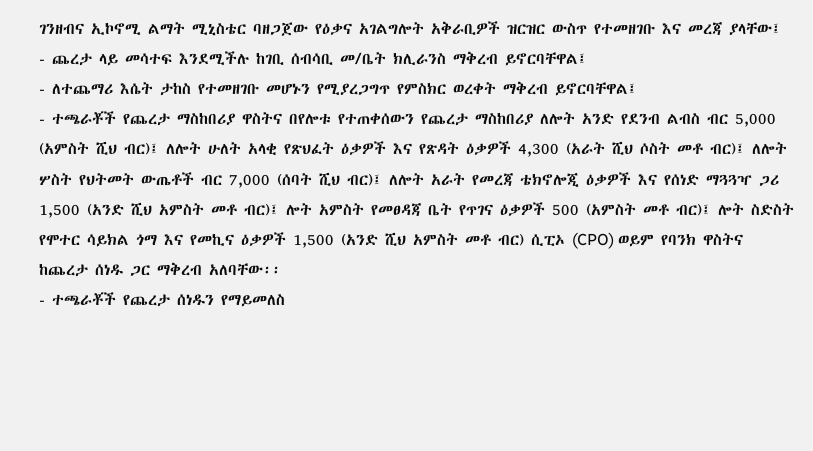ገንዘብና ኢኮኖሚ ልማት ሚኒስቴር ባዘጋጀው የዕቃና አገልግሎት አቅራቢዎች ዝርዝር ውስጥ የተመዘገቡ እና መረጃ ያላቸው፤
- ጨረታ ላይ መሳተፍ እንደሚችሉ ከገቢ ሰብሳቢ መ/ቤት ክሊራንስ ማቅረብ ይኖርባቸዋል፤
- ለተጨማሪ እሴት ታከስ የተመዘገቡ መሆኑን የሚያረጋግጥ የምስክር ወረቀት ማቅረብ ይኖርባቸዋል፤
- ተጫራቾች የጨረታ ማስከበሪያ ዋስትና በየሎቱ የተጠቀሰውን የጨረታ ማስከበሪያ ለሎት አንድ የደንብ ልብስ ብር 5,000 (አምስት ሺህ ብር)፤ ለሎት ሁለት አላቂ የጽህፈት ዕቃዎች እና የጽዳት ዕቃዎች 4,300 (አራት ሺህ ሶስት መቶ ብር)፤ ለሎት ሦስት የህትመት ውጤቶች ብር 7,000 (ሰባት ሺህ ብር)፤ ለሎት አራት የመረጃ ቴክኖሎጂ ዕቃዎች እና የሰነድ ማጓጓዣ ጋሪ 1,500 (አንድ ሺህ አምስት መቶ ብር)፤ ሎት አምስት የመፀዳጃ ቤት የጥገና ዕቃዎች 500 (አምስት መቶ ብር)፤ ሎት ስድስት የሞተር ሳይክል ጎማ እና የመኪና ዕቃዎች 1,500 (አንድ ሺህ አምስት መቶ ብር) ሲፒኦ (CPO) ወይም የባንክ ዋስትና ከጨረታ ሰነዱ ጋር ማቅረብ አለባቸው፡፡
- ተጫራቾች የጨረታ ሰነዱን የማይመለስ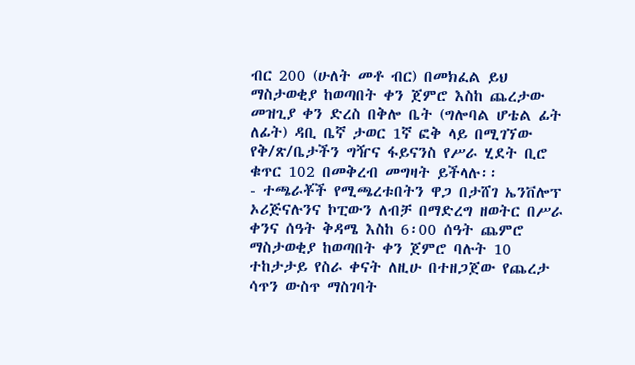ብር 200 (ሁለት መቶ ብር) በመክፈል ይህ ማስታወቂያ ከወጣበት ቀን ጀምሮ እስከ ጨረታው መዝጊያ ቀን ድረስ በቅሎ ቤት (ግሎባል ሆቴል ፊት ለፊት) ዳቢ ቤኛ ታወር 1ኛ ፎቅ ላይ በሚገኘው የቅ/ጽ/ቤታችን ግዥና ፋይናንስ የሥራ ሂደት ቢሮ ቁጥር 102 በመቅረብ መግዛት ይችላሉ፡፡
- ተጫራቾች የሚጫረቱበትን ዋጋ በታሸገ ኤንቨሎፕ ኦሪጅናሉንና ኮፒውን ለብቻ በማድረግ ዘወትር በሥራ ቀንና ሰዓት ቅዳሜ እስከ 6፡00 ሰዓት ጨምሮ ማስታወቂያ ከወጣበት ቀን ጀምሮ ባሉት 10 ተከታታይ የስራ ቀናት ለዚሁ በተዘጋጀው የጨረታ ሳጥን ውስጥ ማስገባት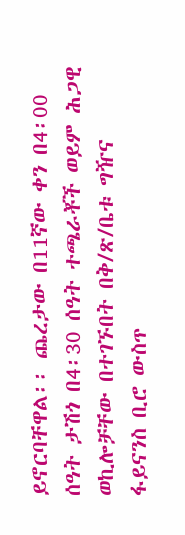ይኖርባቸዋል፡፡ ጨረታው በ11ኛው ቀን በ4፡00 ሰዓት ታሽጎ በ4፡30 ሰዓት ተጫራቾች ወይም ሕጋዊ ወኪሎቻቸው በተገኙበት በቅ/ጽ/ቤቱ ግዥና ፋይናንስ ቢሮ ውስጥ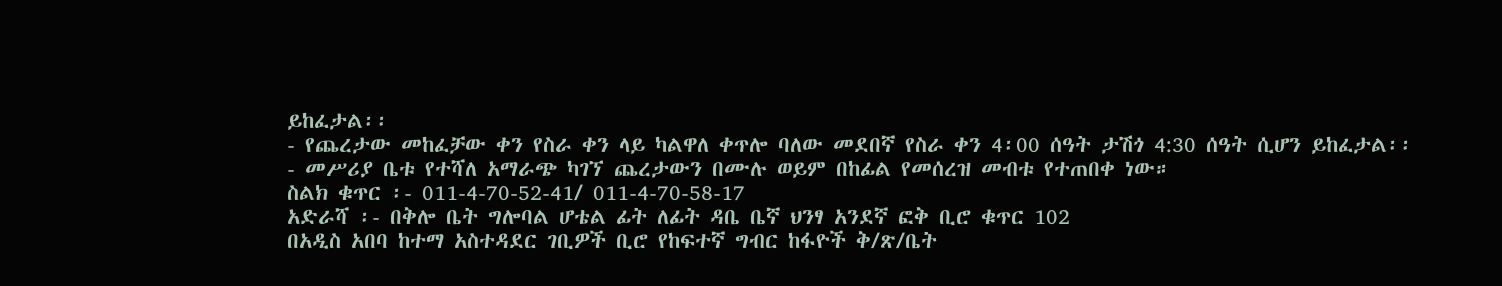ይከፈታል፡፡
- የጨረታው መከፈቻው ቀን የስራ ቀን ላይ ካልዋለ ቀጥሎ ባለው መደበኛ የስራ ቀን 4፡00 ሰዓት ታሽጎ 4:30 ሰዓት ሲሆን ይከፈታል፡፡
- መሥሪያ ቤቱ የተሻለ አማራጭ ካገኘ ጨረታውን በሙሉ ወይም በከፊል የመሰረዝ መብቱ የተጠበቀ ነው።
ስልክ ቁጥር ፡- 011-4-70-52-41/ 011-4-70-58-17
አድራሻ ፡- በቅሎ ቤት ግሎባል ሆቴል ፊት ለፊት ዳቤ ቤኛ ህንፃ አንደኛ ፎቅ ቢሮ ቁጥር 102
በአዲስ አበባ ከተማ አስተዳደር ገቢዎች ቢሮ የከፍተኛ ግብር ከፋዮች ቅ/ጽ/ቤት